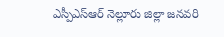ఎస్పీఎస్ఆర్ నెల్లూరు జిల్లా జనవరి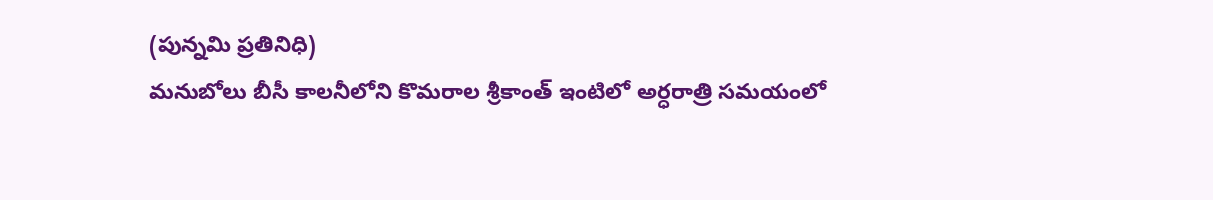(పున్నమి ప్రతినిధి)
మనుబోలు బీసీ కాలనీలోని కొమరాల శ్రీకాంత్ ఇంటిలో అర్ధరాత్రి సమయంలో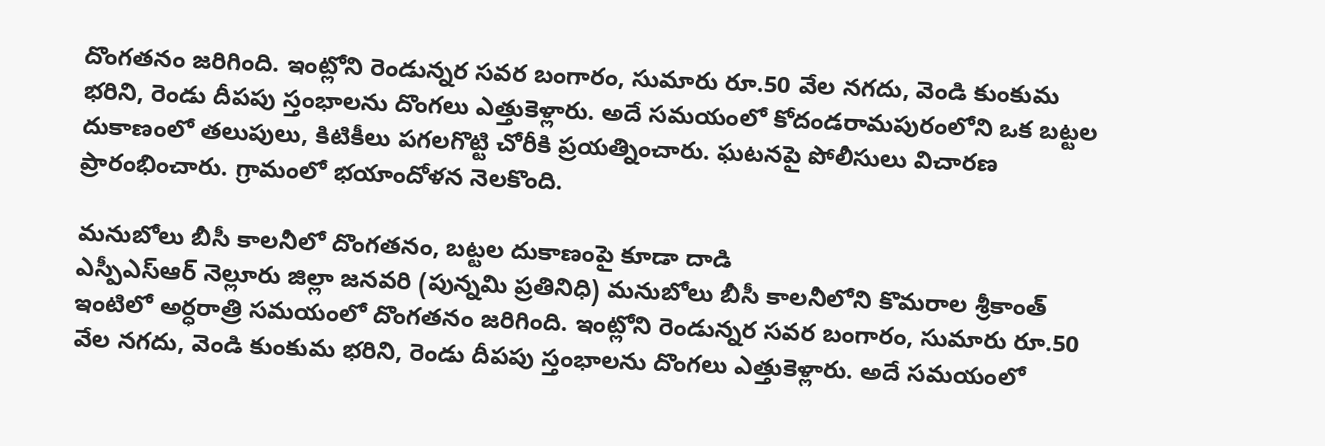దొంగతనం జరిగింది. ఇంట్లోని రెండున్నర సవర బంగారం, సుమారు రూ.50 వేల నగదు, వెండి కుంకుమ భరిని, రెండు దీపపు స్తంభాలను దొంగలు ఎత్తుకెళ్లారు. అదే సమయంలో కోదండరామపురంలోని ఒక బట్టల దుకాణంలో తలుపులు, కిటికీలు పగలగొట్టి చోరీకి ప్రయత్నించారు. ఘటనపై పోలీసులు విచారణ ప్రారంభించారు. గ్రామంలో భయాందోళన నెలకొంది.

మనుబోలు బీసీ కాలనీలో దొంగతనం, బట్టల దుకాణంపై కూడా దాడి
ఎస్పీఎస్ఆర్ నెల్లూరు జిల్లా జనవరి (పున్నమి ప్రతినిధి) మనుబోలు బీసీ కాలనీలోని కొమరాల శ్రీకాంత్ ఇంటిలో అర్ధరాత్రి సమయంలో దొంగతనం జరిగింది. ఇంట్లోని రెండున్నర సవర బంగారం, సుమారు రూ.50 వేల నగదు, వెండి కుంకుమ భరిని, రెండు దీపపు స్తంభాలను దొంగలు ఎత్తుకెళ్లారు. అదే సమయంలో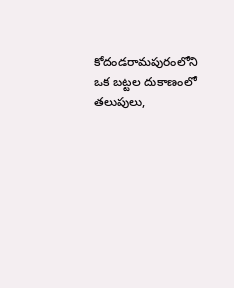కోదండరామపురంలోని ఒక బట్టల దుకాణంలో తలుపులు,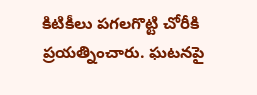కిటికీలు పగలగొట్టి చోరీకి ప్రయత్నించారు. ఘటనపై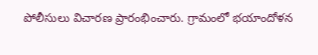పోలీసులు విచారణ ప్రారంభించారు. గ్రామంలో భయాందోళన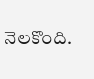నెలకొంది.